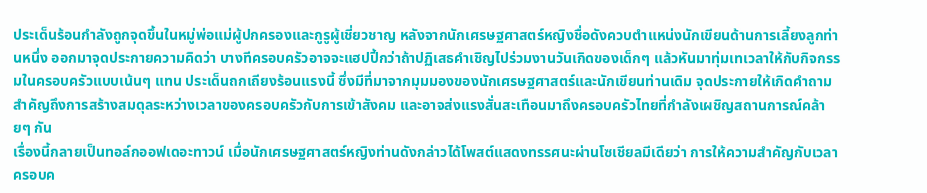ประเด็นร้อนกำลังถูกจุดขึ้นในหมู่พ่อแม่ผู้ปกครองและกูรูผู้เชี่ยวชาญ หลังจากนักเศรษฐศาสตร์หญิงชื่อดังควบตำแหน่งนักเขียนด้านการเลี้ยงลูกท่านหนึ่ง ออกมาจุดประกายความคิดว่า บางทีครอบครัวอาจจะแฮปปี้กว่าถ้าปฏิเสธคำเชิญไปร่วมงานวันเกิดของเด็กๆ แล้วหันมาทุ่มเทเวลาให้กับกิจกรรมในครอบครัวแบบเน้นๆ แทน ประเด็นถกเถียงร้อนแรงนี้ ซึ่งมีที่มาจากมุมมองของนักเศรษฐศาสตร์และนักเขียนท่านเดิม จุดประกายให้เกิดคำถามสำคัญถึงการสร้างสมดุลระหว่างเวลาของครอบครัวกับการเข้าสังคม และอาจส่งแรงสั่นสะเทือนมาถึงครอบครัวไทยที่กำลังเผชิญสถานการณ์คล้ายๆ กัน
เรื่องนี้กลายเป็นทอล์กออฟเดอะทาวน์ เมื่อนักเศรษฐศาสตร์หญิงท่านดังกล่าวได้โพสต์แสดงทรรศนะผ่านโซเชียลมีเดียว่า การให้ความสำคัญกับเวลาครอบค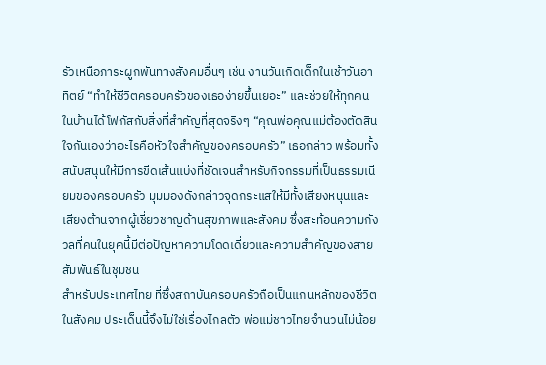รัวเหนือภาระผูกพันทางสังคมอื่นๆ เช่น งานวันเกิดเด็กในเช้าวันอาทิตย์ “ทำให้ชีวิตครอบครัวของเธอง่ายขึ้นเยอะ” และช่วยให้ทุกคนในบ้านได้โฟกัสกับสิ่งที่สำคัญที่สุดจริงๆ “คุณพ่อคุณแม่ต้องตัดสินใจกันเองว่าอะไรคือหัวใจสำคัญของครอบครัว” เธอกล่าว พร้อมทั้งสนับสนุนให้มีการขีดเส้นแบ่งที่ชัดเจนสำหรับกิจกรรมที่เป็นธรรมเนียมของครอบครัว มุมมองดังกล่าวจุดกระแสให้มีทั้งเสียงหนุนและเสียงต้านจากผู้เชี่ยวชาญด้านสุขภาพและสังคม ซึ่งสะท้อนความกังวลที่คนในยุคนี้มีต่อปัญหาความโดดเดี่ยวและความสำคัญของสายสัมพันธ์ในชุมชน
สำหรับประเทศไทย ที่ซึ่งสถาบันครอบครัวถือเป็นแกนหลักของชีวิตในสังคม ประเด็นนี้จึงไม่ใช่เรื่องไกลตัว พ่อแม่ชาวไทยจำนวนไม่น้อย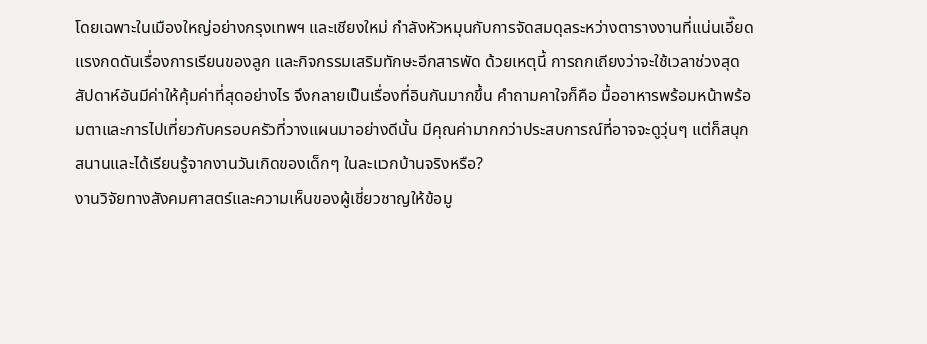โดยเฉพาะในเมืองใหญ่อย่างกรุงเทพฯ และเชียงใหม่ กำลังหัวหมุนกับการจัดสมดุลระหว่างตารางงานที่แน่นเอี๊ยด แรงกดดันเรื่องการเรียนของลูก และกิจกรรมเสริมทักษะอีกสารพัด ด้วยเหตุนี้ การถกเถียงว่าจะใช้เวลาช่วงสุดสัปดาห์อันมีค่าให้คุ้มค่าที่สุดอย่างไร จึงกลายเป็นเรื่องที่อินกันมากขึ้น คำถามคาใจก็คือ มื้ออาหารพร้อมหน้าพร้อมตาและการไปเที่ยวกับครอบครัวที่วางแผนมาอย่างดีนั้น มีคุณค่ามากกว่าประสบการณ์ที่อาจจะดูวุ่นๆ แต่ก็สนุกสนานและได้เรียนรู้จากงานวันเกิดของเด็กๆ ในละแวกบ้านจริงหรือ?
งานวิจัยทางสังคมศาสตร์และความเห็นของผู้เชี่ยวชาญให้ข้อมู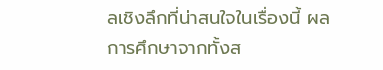ลเชิงลึกที่น่าสนใจในเรื่องนี้ ผลการศึกษาจากทั้งส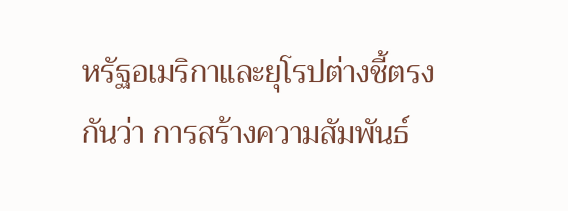หรัฐอเมริกาและยุโรปต่างชี้ตรงกันว่า การสร้างความสัมพันธ์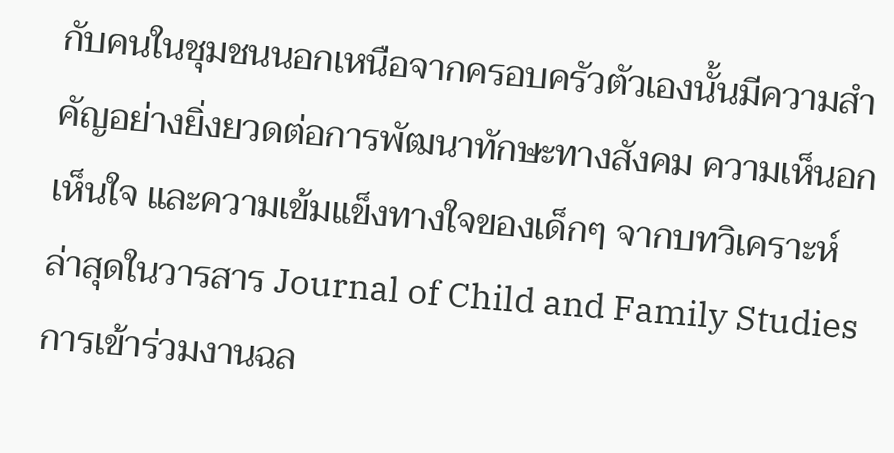กับคนในชุมชนนอกเหนือจากครอบครัวตัวเองนั้นมีความสำคัญอย่างยิ่งยวดต่อการพัฒนาทักษะทางสังคม ความเห็นอกเห็นใจ และความเข้มแข็งทางใจของเด็กๆ จากบทวิเคราะห์ล่าสุดในวารสาร Journal of Child and Family Studies การเข้าร่วมงานฉล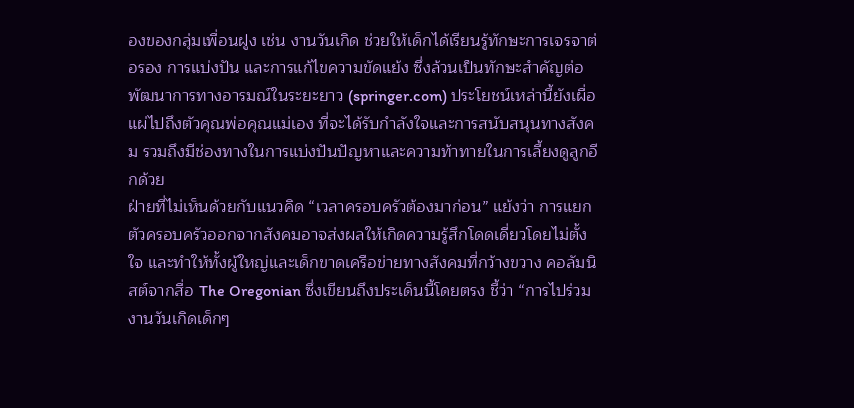องของกลุ่มเพื่อนฝูง เช่น งานวันเกิด ช่วยให้เด็กได้เรียนรู้ทักษะการเจรจาต่อรอง การแบ่งปัน และการแก้ไขความขัดแย้ง ซึ่งล้วนเป็นทักษะสำคัญต่อพัฒนาการทางอารมณ์ในระยะยาว (springer.com) ประโยชน์เหล่านี้ยังเผื่อแผ่ไปถึงตัวคุณพ่อคุณแม่เอง ที่จะได้รับกำลังใจและการสนับสนุนทางสังคม รวมถึงมีช่องทางในการแบ่งปันปัญหาและความท้าทายในการเลี้ยงดูลูกอีกด้วย
ฝ่ายที่ไม่เห็นด้วยกับแนวคิด “เวลาครอบครัวต้องมาก่อน” แย้งว่า การแยกตัวครอบครัวออกจากสังคมอาจส่งผลให้เกิดความรู้สึกโดดเดี่ยวโดยไม่ตั้งใจ และทำให้ทั้งผู้ใหญ่และเด็กขาดเครือข่ายทางสังคมที่กว้างขวาง คอลัมนิสต์จากสื่อ The Oregonian ซึ่งเขียนถึงประเด็นนี้โดยตรง ชี้ว่า “การไปร่วมงานวันเกิดเด็กๆ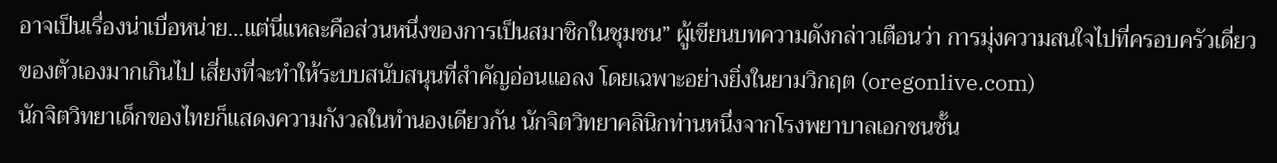อาจเป็นเรื่องน่าเบื่อหน่าย…แต่นี่แหละคือส่วนหนึ่งของการเป็นสมาชิกในชุมชน” ผู้เขียนบทความดังกล่าวเตือนว่า การมุ่งความสนใจไปที่ครอบครัวเดี่ยวของตัวเองมากเกินไป เสี่ยงที่จะทำให้ระบบสนับสนุนที่สำคัญอ่อนแอลง โดยเฉพาะอย่างยิ่งในยามวิกฤต (oregonlive.com)
นักจิตวิทยาเด็กของไทยก็แสดงความกังวลในทำนองเดียวกัน นักจิตวิทยาคลินิกท่านหนึ่งจากโรงพยาบาลเอกชนชั้น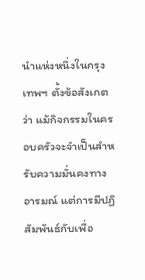นำแห่งหนึ่งในกรุงเทพฯ ตั้งข้อสังเกตว่า แม้กิจกรรมในครอบครัวจะจำเป็นสำหรับความมั่นคงทางอารมณ์ แต่การมีปฏิสัมพันธ์กับเพื่อ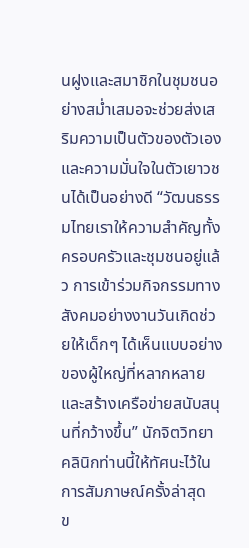นฝูงและสมาชิกในชุมชนอย่างสม่ำเสมอจะช่วยส่งเสริมความเป็นตัวของตัวเองและความมั่นใจในตัวเยาวชนได้เป็นอย่างดี “วัฒนธรรมไทยเราให้ความสำคัญทั้งครอบครัวและชุมชนอยู่แล้ว การเข้าร่วมกิจกรรมทางสังคมอย่างงานวันเกิดช่วยให้เด็กๆ ได้เห็นแบบอย่างของผู้ใหญ่ที่หลากหลาย และสร้างเครือข่ายสนับสนุนที่กว้างขึ้น” นักจิตวิทยาคลินิกท่านนี้ให้ทัศนะไว้ในการสัมภาษณ์ครั้งล่าสุด
ข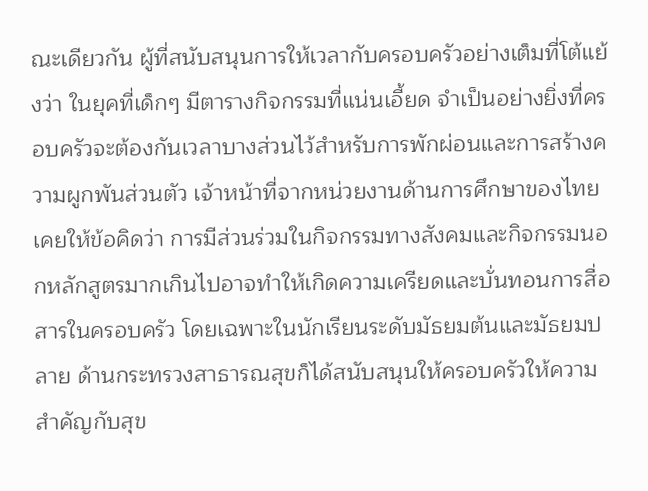ณะเดียวกัน ผู้ที่สนับสนุนการให้เวลากับครอบครัวอย่างเต็มที่โต้แย้งว่า ในยุคที่เด็กๆ มีตารางกิจกรรมที่แน่นเอี้ยด จำเป็นอย่างยิ่งที่ครอบครัวจะต้องกันเวลาบางส่วนไว้สำหรับการพักผ่อนและการสร้างความผูกพันส่วนตัว เจ้าหน้าที่จากหน่วยงานด้านการศึกษาของไทยเคยให้ข้อคิดว่า การมีส่วนร่วมในกิจกรรมทางสังคมและกิจกรรมนอกหลักสูตรมากเกินไปอาจทำให้เกิดความเครียดและบั่นทอนการสื่อสารในครอบครัว โดยเฉพาะในนักเรียนระดับมัธยมต้นและมัธยมปลาย ด้านกระทรวงสาธารณสุขก็ได้สนับสนุนให้ครอบครัวให้ความสำคัญกับสุข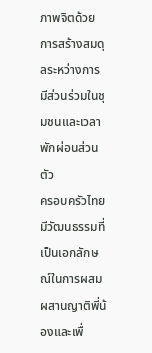ภาพจิตด้วยการสร้างสมดุลระหว่างการมีส่วนร่วมในชุมชนและเวลาพักผ่อนส่วนตัว
ครอบครัวไทยมีวัฒนธรรมที่เป็นเอกลักษณ์ในการผสมผสานญาติพี่น้องและเพื่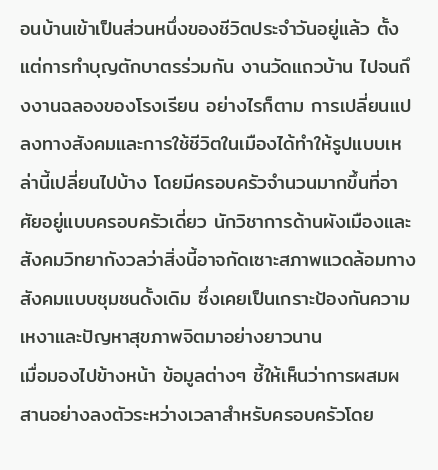อนบ้านเข้าเป็นส่วนหนึ่งของชีวิตประจำวันอยู่แล้ว ตั้งแต่การทำบุญตักบาตรร่วมกัน งานวัดแถวบ้าน ไปจนถึงงานฉลองของโรงเรียน อย่างไรก็ตาม การเปลี่ยนแปลงทางสังคมและการใช้ชีวิตในเมืองได้ทำให้รูปแบบเหล่านี้เปลี่ยนไปบ้าง โดยมีครอบครัวจำนวนมากขึ้นที่อาศัยอยู่แบบครอบครัวเดี่ยว นักวิชาการด้านผังเมืองและสังคมวิทยากังวลว่าสิ่งนี้อาจกัดเซาะสภาพแวดล้อมทางสังคมแบบชุมชนดั้งเดิม ซึ่งเคยเป็นเกราะป้องกันความเหงาและปัญหาสุขภาพจิตมาอย่างยาวนาน
เมื่อมองไปข้างหน้า ข้อมูลต่างๆ ชี้ให้เห็นว่าการผสมผสานอย่างลงตัวระหว่างเวลาสำหรับครอบครัวโดย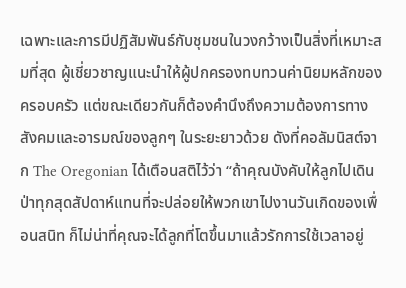เฉพาะและการมีปฏิสัมพันธ์กับชุมชนในวงกว้างเป็นสิ่งที่เหมาะสมที่สุด ผู้เชี่ยวชาญแนะนำให้ผู้ปกครองทบทวนค่านิยมหลักของครอบครัว แต่ขณะเดียวกันก็ต้องคำนึงถึงความต้องการทางสังคมและอารมณ์ของลูกๆ ในระยะยาวด้วย ดังที่คอลัมนิสต์จาก The Oregonian ได้เตือนสติไว้ว่า “ถ้าคุณบังคับให้ลูกไปเดินป่าทุกสุดสัปดาห์แทนที่จะปล่อยให้พวกเขาไปงานวันเกิดของเพื่อนสนิท ก็ไม่น่าที่คุณจะได้ลูกที่โตขึ้นมาแล้วรักการใช้เวลาอยู่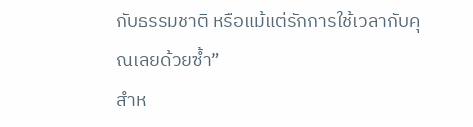กับธรรมชาติ หรือแม้แต่รักการใช้เวลากับคุณเลยด้วยซ้ำ”
สำห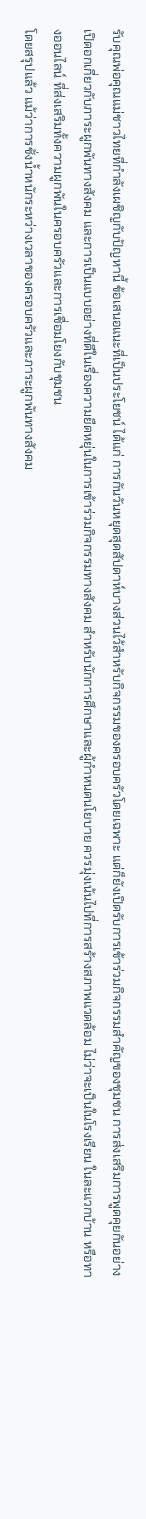รับคุณพ่อคุณแม่ชาวไทยที่กำลังเผชิญกับปัญหานี้ ข้อเสนอแนะที่เป็นประโยชน์ ได้แก่ การกันวันหยุดสุดสัปดาห์บางส่วนไว้สำหรับกิจกรรมของครอบครัวโดยเฉพาะ แต่ก็ยังเปิดรับการเข้าร่วมกิจกรรมสำคัญของชุมชน การส่งเสริมการพูดคุยกันอย่างเปิดอกเกี่ยวกับภาระผูกพันทางสังคม และการเป็นแบบอย่างที่ดีในเรื่องความยืดหยุ่นในการเข้าร่วมกิจกรรมทางสังคม สำหรับนักการศึกษาและผู้กำหนดนโยบาย ควรมุ่งเน้นไปที่การสร้างสภาพแวดล้อม ไม่ว่าจะเป็นในโรงเรียน ในละแวกบ้าน หรือทางออนไลน์ ที่ส่งเสริมทั้งความผูกพันในครอบครัวและการเชื่อมโยงกับชุมชน
โดยสรุปแล้ว แม้ว่าการชั่งน้ำหนักระหว่างเวลาของครอบครัวและภาระผูกพันทางสังคม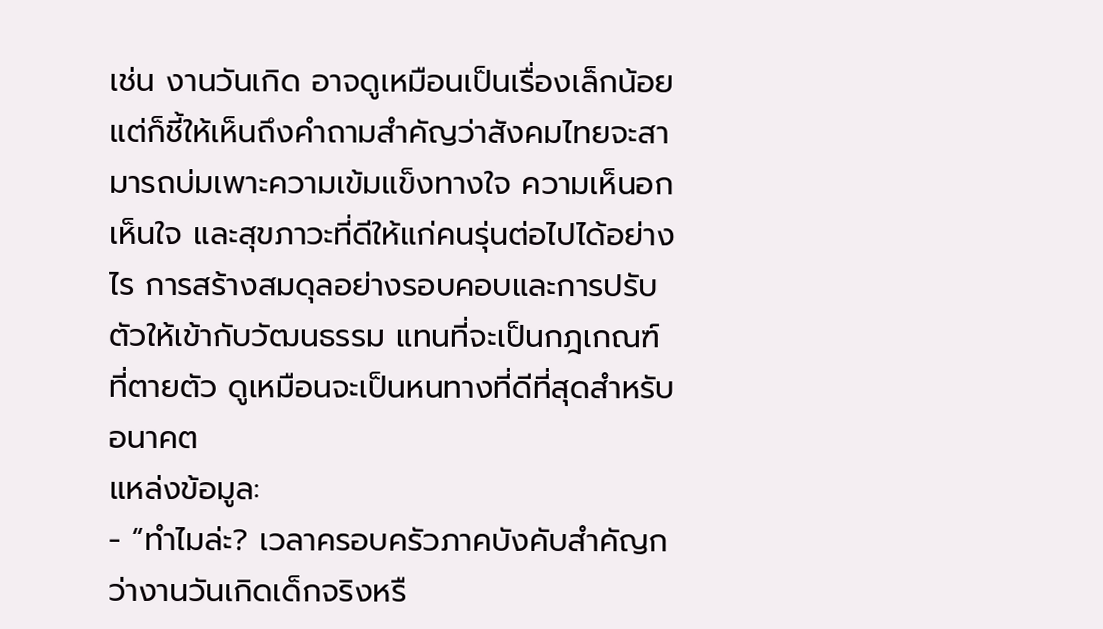เช่น งานวันเกิด อาจดูเหมือนเป็นเรื่องเล็กน้อย แต่ก็ชี้ให้เห็นถึงคำถามสำคัญว่าสังคมไทยจะสามารถบ่มเพาะความเข้มแข็งทางใจ ความเห็นอกเห็นใจ และสุขภาวะที่ดีให้แก่คนรุ่นต่อไปได้อย่างไร การสร้างสมดุลอย่างรอบคอบและการปรับตัวให้เข้ากับวัฒนธรรม แทนที่จะเป็นกฎเกณฑ์ที่ตายตัว ดูเหมือนจะเป็นหนทางที่ดีที่สุดสำหรับอนาคต
แหล่งข้อมูล:
- “ทำไมล่ะ? เวลาครอบครัวภาคบังคับสำคัญกว่างานวันเกิดเด็กจริงหรื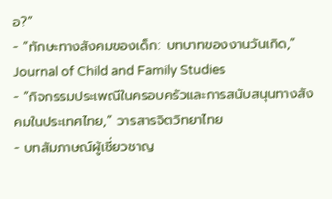อ?”
- “ทักษะทางสังคมของเด็ก: บทบาทของงานวันเกิด,” Journal of Child and Family Studies
- “กิจกรรมประเพณีในครอบครัวและการสนับสนุนทางสังคมในประเทศไทย,” วารสารจิตวิทยาไทย
- บทสัมภาษณ์ผู้เชี่ยวชาญ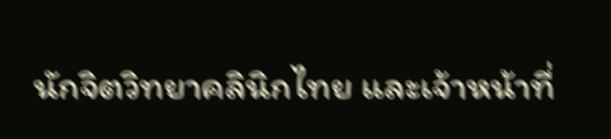นักจิตวิทยาคลินิกไทย และเจ้าหน้าที่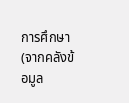การศึกษา (จากคลังข้อมูล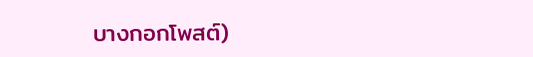บางกอกโพสต์)